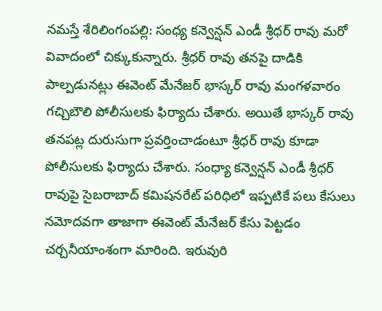నమస్తే శేరిలింగంపల్లి: సంధ్య కన్వెన్షన్ ఎండీ శ్రీధర్ రావు మరో వివాదంలో చిక్కుకున్నారు. శ్రీధర్ రావు తనపై దాడికి పాల్పడునట్లు ఈవెంట్ మేనేజర్ భాస్కర్ రావు మంగళవారం గచ్చిబౌలి పోలీసులకు ఫిర్యాదు చేశారు. అయితే భాస్కర్ రావు తనపట్ల దురుసుగా ప్రవర్తించాడంటూ శ్రీధర్ రావు కూడా పోలీసులకు ఫిర్యాదు చేశారు. సంధ్యా కన్వెన్షన్ ఎండీ శ్రీధర్ రావుపై సైబరాబాద్ కమిషనరేట్ పరిధిలో ఇప్పటికే పలు కేసులు నమోదవగా తాజాగా ఈవెంట్ మేనేజర్ కేసు పెట్టడం చర్చనీయాంశంగా మారింది. ఇరువురి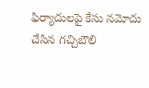ఫిర్యాదులపై కేసు నమోదు చేసిన గచ్చిబౌలి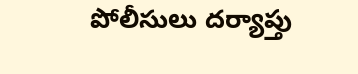పోలీసులు దర్యాప్తు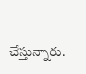చేస్తున్నారు.